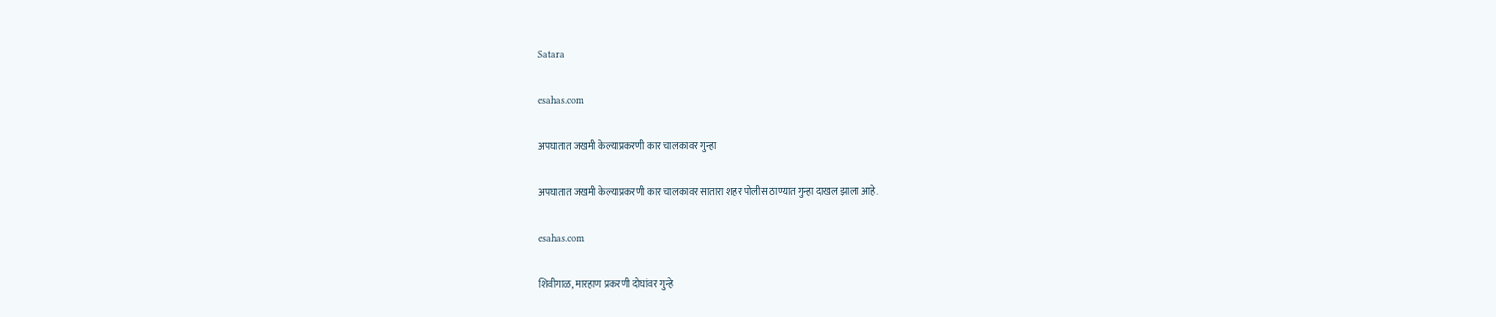Satara

esahas.com

अपघातात जखमी केल्याप्रकरणी कार चालकावर गुन्हा

अपघातात जखमी केल्याप्रकरणी कार चालकावर सातारा शहर पोलीस ठाण्यात गुन्हा दाखल झाला आहे.

esahas.com

शिवीगाळ, मारहाण प्रकरणी दोघांवर गुन्हे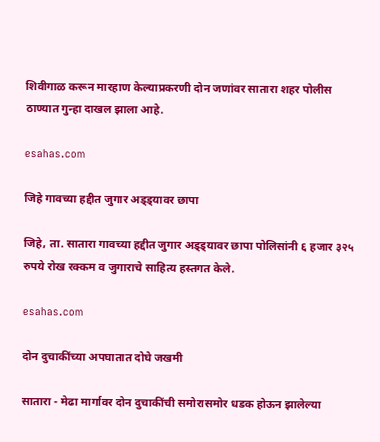शिवीगाळ करून मारहाण केल्याप्रकरणी दोन जणांवर सातारा शहर पोलीस ठाण्यात गुन्हा दाखल झाला आहे.

esahas.com

जिहे गावच्या हद्दीत जुगार अड्ड्यावर छापा

जिहे, ता. सातारा गावच्या हद्दीत जुगार अड्ड्यावर छापा पोलिसांनी ६ हजार ३२५ रुपये रोख रक्कम व जुगाराचे साहित्य हस्तगत केले.

esahas.com

दोन दुचाकींच्या अपघातात दोघे जखमी

सातारा - मेढा मार्गावर दोन दुचाकींची समोरासमोर धडक होऊन झालेल्या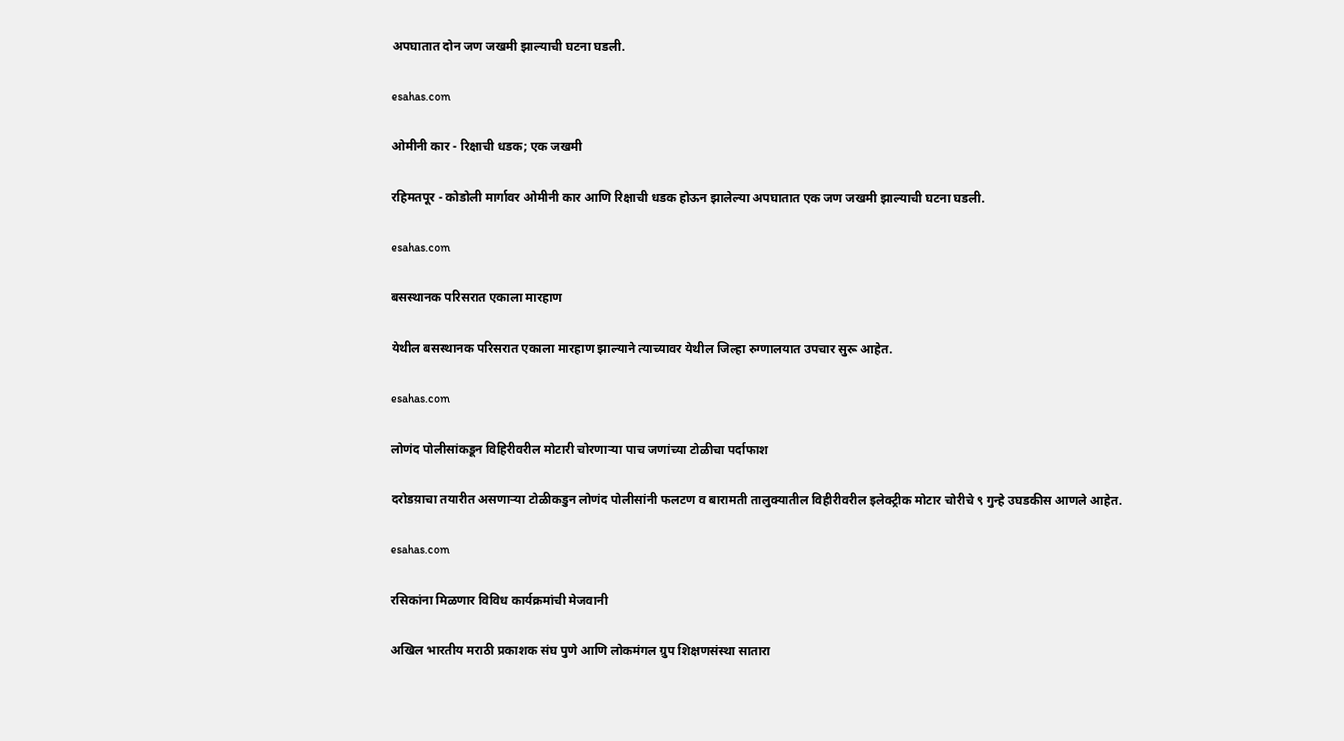अपघातात दोन जण जखमी झाल्याची घटना घडली.

esahas.com

ओमीनी कार - रिक्षाची धडक; एक जखमी

रहिमतपूर - कोडोली मार्गावर ओमीनी कार आणि रिक्षाची धडक होऊन झालेल्या अपघातात एक जण जखमी झाल्याची घटना घडली.

esahas.com

बसस्थानक परिसरात एकाला मारहाण

येथील बसस्थानक परिसरात एकाला मारहाण झाल्याने त्याच्यावर येथील जिल्हा रुग्णालयात उपचार सुरू आहेत.

esahas.com

लोणंद पोलीसांकडून विहिरीवरील मोटारी चोरणाऱ्या पाच जणांच्या टोळीचा पर्दाफाश

दरोडय़ाचा तयारीत असणाऱ्या टोळीकडुन लोणंद पोलीसांनी फलटण व बारामती तालुक्यातील विहीरीवरील इलेक्ट्रीक मोटार चोरीचे ९ गुन्हे उघडकीस आणले आहेत.

esahas.com

रसिकांना मिळणार विविध कार्यक्रमांची मेजवानी

अखिल भारतीय मराठी प्रकाशक संघ पुणे आणि लोकमंगल ग्रुप शिक्षणसंस्था सातारा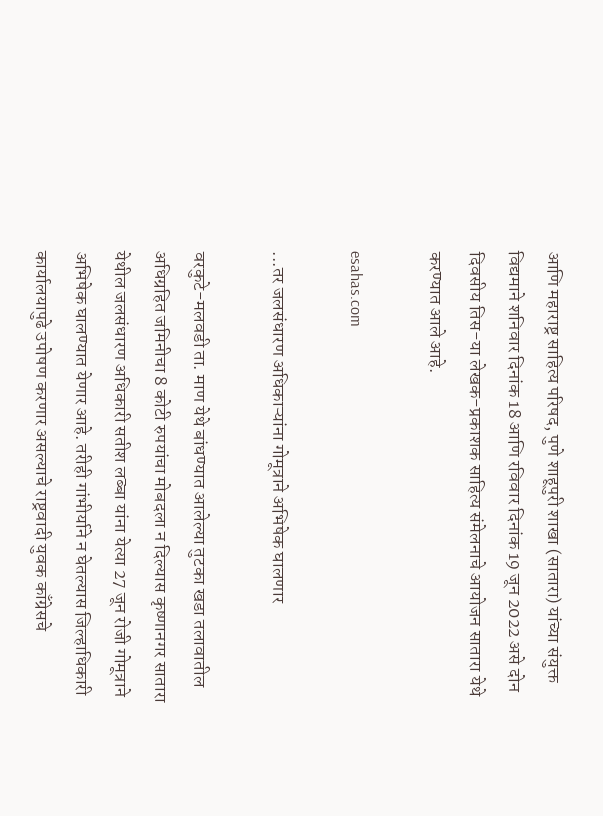आणि महाराष्ट्र साहित्य परिषद, पुणे शाहूपुरी शाखा (सातारा) यांच्या संयुक्त विद्यमाने शनिवार दिनांक 18 आणि रविवार दिनांक 19 जून 2022 असे दोन दिवसीय तिस-या लेखक-प्रकाशक साहित्य संमेलनाचे आयोजन सातारा येथे करण्यात आले आहे.

esahas.com

...तर जलसंधारण अधिकाऱ्यांना गोमूत्राने अभिषेक घालणार

वरकुटे-मलवडी ता. माण येथे बांधण्यात आलेल्या तुटका खडा तलावातील अधिग्रहित जमिनीचा 8 कोटी रुपयांचा मोबदला न दिल्यास कृष्णानगर सातारा येथील जलसंधारण अधिकारी सतीश लब्बा यांना येत्या 27 जून रोजी गोमूत्राने अभिषेक घालण्यात येणार आहे. तरीही गांभीर्याने न घेतल्यास जिल्हाधिकारी कार्यालयापुढे उपोषण करणार असल्याचे राष्ट्रवादी युवक काँग्रेसचे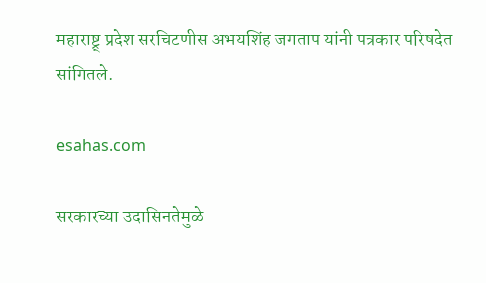महाराष्ट्र् प्रदेश सरचिटणीस अभयशिंह जगताप यांनी पत्रकार परिषदेत सांगितले.

esahas.com

सरकारच्या उदासिनतेमुळे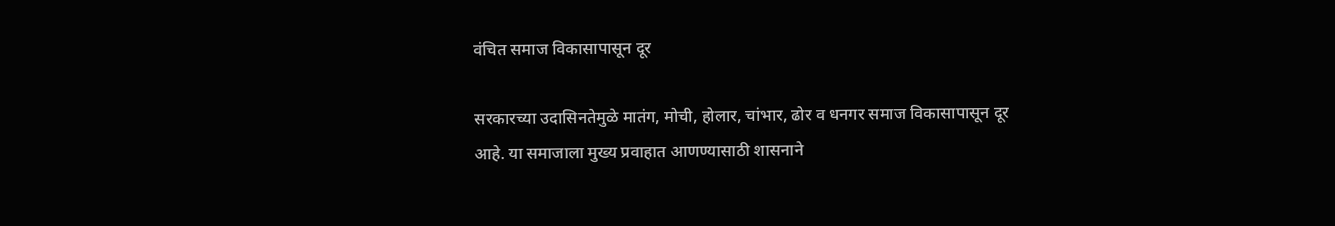वंचित समाज विकासापासून दूर

सरकारच्या उदासिनतेमुळे मातंग, मोची, होलार, चांभार, ढोर व धनगर समाज विकासापासून दूर आहे. या समाजाला मुख्य प्रवाहात आणण्यासाठी शासनाने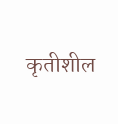कृतीशील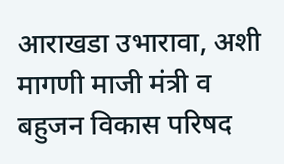आराखडा उभारावा, अशी मागणी माजी मंत्री व बहुजन विकास परिषद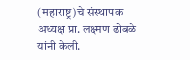(महाराष्ट्र)चे संस्थापक अध्यक्ष प्रा. लक्ष्मण ढोबळे यांनी केली.